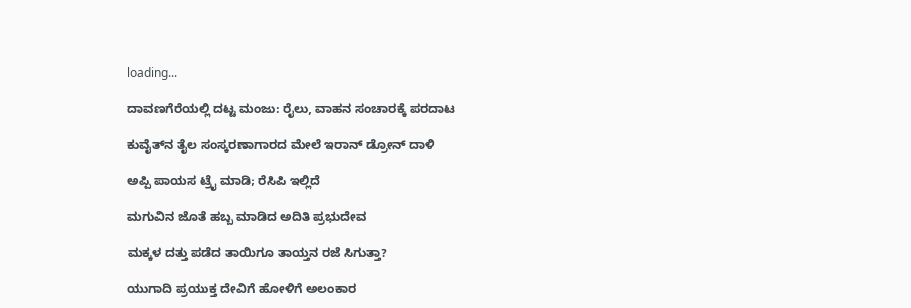loading...

ದಾವಣಗೆರೆಯಲ್ಲಿ ದಟ್ಟ ಮಂಜು: ರೈಲು, ವಾಹನ ಸಂಚಾರಕ್ಕೆ ಪರದಾಟ

ಕುವೈತ್‌ನ ತೈಲ ಸಂಸ್ಕರಣಾಗಾರದ ಮೇಲೆ ಇರಾನ್ ಡ್ರೋನ್ ದಾಳಿ

ಅಪ್ಪಿ ಪಾಯಸ ಟ್ರೈ ಮಾಡಿ; ರೆಸಿಪಿ ಇಲ್ಲಿದೆ

ಮಗುವಿನ ಜೊತೆ ಹಬ್ಬ ಮಾಡಿದ ಅದಿತಿ ಪ್ರಭುದೇವ

ಮಕ್ಕಳ ದತ್ತು ಪಡೆದ ತಾಯಿಗೂ ತಾಯ್ತನ ರಜೆ ಸಿಗುತ್ತಾ?

ಯುಗಾದಿ ಪ್ರಯುಕ್ತ ದೇವಿಗೆ ಹೋಳಿಗೆ ಅಲಂಕಾರ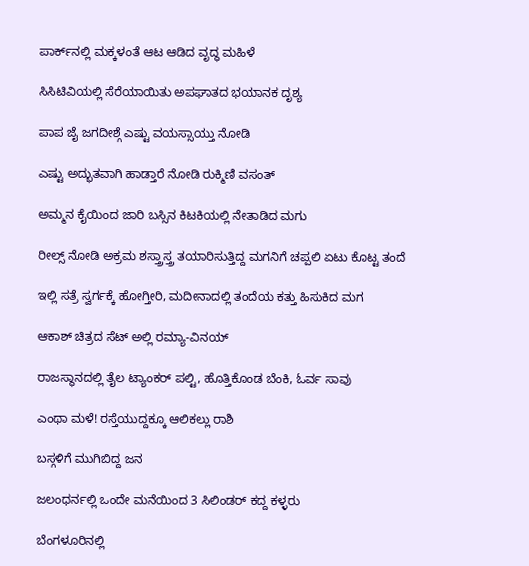ಪಾರ್ಕ್‌ನಲ್ಲಿ ಮಕ್ಕಳಂತೆ ಆಟ ಆಡಿದ ವೃದ್ಧ ಮಹಿಳೆ

ಸಿಸಿಟಿವಿಯಲ್ಲಿ ಸೆರೆಯಾಯಿತು ಅಪಘಾತದ ಭಯಾನಕ ದೃಶ್ಯ

ಪಾಪ ಜೈ ಜಗದೀಶ್ಗೆ ಎಷ್ಟು ವಯಸ್ಸಾಯ್ತು ನೋಡಿ

ಎಷ್ಟು ಅದ್ಭುತವಾಗಿ ಹಾಡ್ತಾರೆ ನೋಡಿ ರುಕ್ಮಿಣಿ ವಸಂತ್

ಅಮ್ಮನ ಕೈಯಿಂದ ಜಾರಿ ಬಸ್ಸಿನ ಕಿಟಕಿಯಲ್ಲಿ ನೇತಾಡಿದ ಮಗು

ರೀಲ್ಸ್ ನೋಡಿ ಅಕ್ರಮ ಶಸ್ತ್ರಾಸ್ತ್ರ ತಯಾರಿಸುತ್ತಿದ್ದ ಮಗನಿಗೆ ಚಪ್ಪಲಿ ಏಟು ಕೊಟ್ಟ ತಂದೆ

ಇಲ್ಲಿ ಸತ್ರೆ ಸ್ವರ್ಗಕ್ಕೆ ಹೋಗ್ತೀರಿ, ಮದೀನಾದಲ್ಲಿ ತಂದೆಯ ಕತ್ತು ಹಿಸುಕಿದ ಮಗ

ಆಕಾಶ್ ಚಿತ್ರದ ಸೆಟ್ ಅಲ್ಲಿ ರಮ್ಯಾ-ವಿನಯ್

ರಾಜಸ್ಥಾನದಲ್ಲಿ ತೈಲ ಟ್ಯಾಂಕರ್ ಪಲ್ಟಿ, ಹೊತ್ತಿಕೊಂಡ ಬೆಂಕಿ, ಓರ್ವ ಸಾವು

ಎಂಥಾ ಮಳೆ! ರಸ್ತೆಯುದ್ದಕ್ಕೂ ಆಲಿಕಲ್ಲು ರಾಶಿ

ಬಸ್ಗಳಿಗೆ ಮುಗಿಬಿದ್ದ ಜನ

ಜಲಂಧರ್ನಲ್ಲಿ ಒಂದೇ ಮನೆಯಿಂದ 3 ಸಿಲಿಂಡರ್ ಕದ್ದ ಕಳ್ಳರು

ಬೆಂಗಳೂರಿನಲ್ಲಿ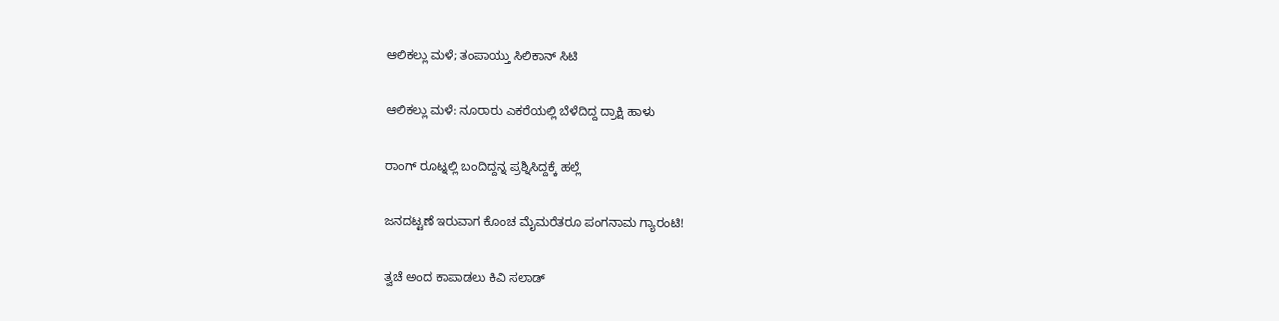ಆಲಿಕಲ್ಲು ಮಳೆ; ತಂಪಾಯ್ತು ಸಿಲಿಕಾನ್ ಸಿಟಿ

ಆಲಿಕಲ್ಲು ಮಳೆ: ನೂರಾರು ಎಕರೆಯಲ್ಲಿ ಬೆಳೆದಿದ್ದ ದ್ರಾಕ್ಷಿ ಹಾಳು

ರಾಂಗ್ ರೂಟ್ನಲ್ಲಿ ಬಂದಿದ್ದನ್ನ ಪ್ರಶ್ನಿಸಿದ್ದಕ್ಕೆ ಹಲ್ಲೆ

ಜನದಟ್ಟಣೆ ಇರುವಾಗ ಕೊಂಚ ಮೈಮರೆತರೂ ಪಂಗನಾಮ ಗ್ಯಾರಂಟಿ!

ತ್ವಚೆ ಅಂದ ಕಾಪಾಡಲು ಕಿವಿ ಸಲಾಡ್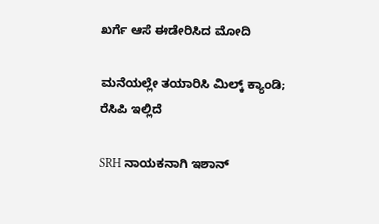ಖರ್ಗೆ ಆಸೆ ಈಡೇರಿಸಿದ ಮೋದಿ

ಮನೆಯಲ್ಲೇ ತಯಾರಿಸಿ ಮಿಲ್ಕ್‌ ಕ್ಯಾಂಡಿ; ರೆಸಿಪಿ ಇಲ್ಲಿದೆ

SRH ನಾಯಕನಾಗಿ ಇಶಾನ್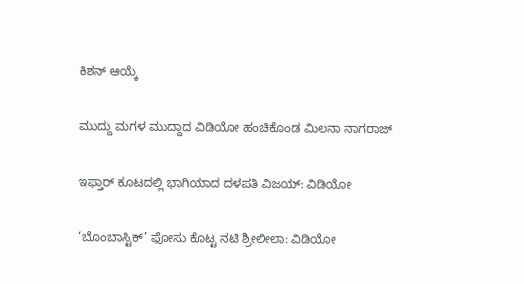ಕಿಶನ್ ಆಯ್ಕೆ

ಮುದ್ದು ಮಗಳ ಮುದ್ದಾದ ವಿಡಿಯೋ ಹಂಚಿಕೊಂಡ ಮಿಲನಾ ನಾಗರಾಜ್

ಇಫ್ತಾರ್ ಕೂಟದಲ್ಲಿ ಭಾಗಿಯಾದ ದಳಪತಿ ವಿಜಯ್: ವಿಡಿಯೋ

‘ಬೊಂಬಾಸ್ಟಿಕ್’ ಫೋಸು ಕೊಟ್ಟ ನಟಿ ಶ್ರೀಲೀಲಾ: ವಿಡಿಯೋ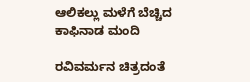ಆಲಿಕಲ್ಲು ಮಳೆಗೆ ಬೆಚ್ಚಿದ ಕಾಫಿನಾಡ ಮಂದಿ

ರವಿವರ್ಮನ ಚಿತ್ರದಂತೆ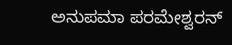ಅನುಪಮಾ ಪರಮೇಶ್ವರನ್